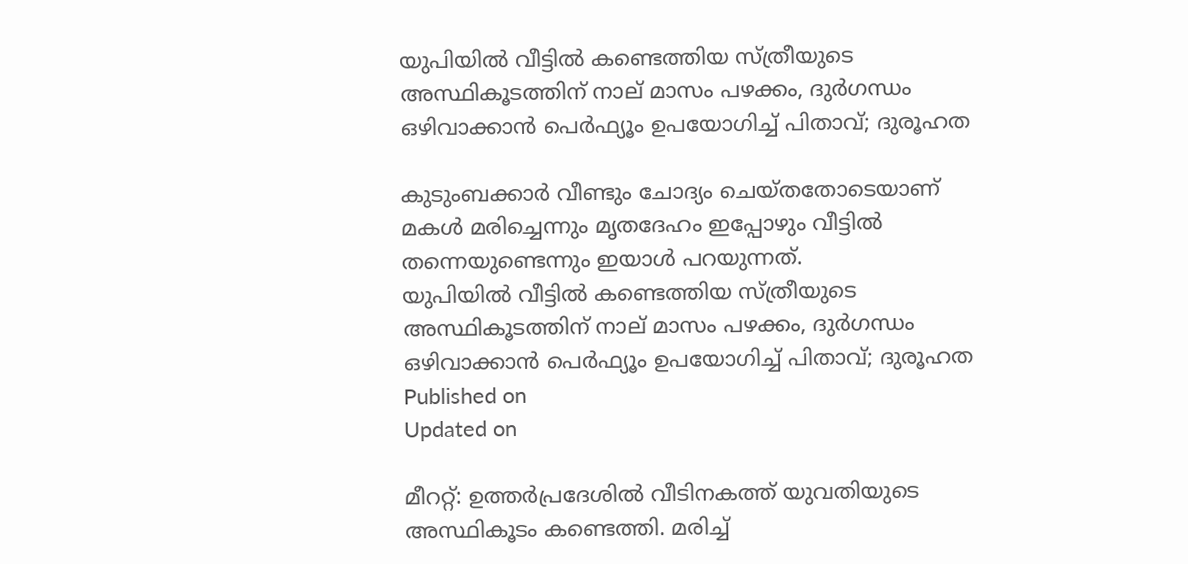യുപിയില്‍ വീട്ടില്‍ കണ്ടെത്തിയ സ്ത്രീയുടെ അസ്ഥികൂടത്തിന് നാല് മാസം പഴക്കം, ദുര്‍ഗന്ധം ഒഴിവാക്കാന്‍ പെര്‍ഫ്യൂം ഉപയോഗിച്ച് പിതാവ്; ദുരൂഹത

കുടുംബക്കാര്‍ വീണ്ടും ചോദ്യം ചെയ്തതോടെയാണ് മകള്‍ മരിച്ചെന്നും മൃതദേഹം ഇപ്പോഴും വീട്ടില്‍ തന്നെയുണ്ടെന്നും ഇയാള്‍ പറയുന്നത്.
യുപിയില്‍ വീട്ടില്‍ കണ്ടെത്തിയ സ്ത്രീയുടെ അസ്ഥികൂടത്തിന് നാല് മാസം പഴക്കം, ദുര്‍ഗന്ധം ഒഴിവാക്കാന്‍ പെര്‍ഫ്യൂം ഉപയോഗിച്ച് പിതാവ്; ദുരൂഹത
Published on
Updated on

മീററ്റ്: ഉത്തര്‍പ്രദേശില്‍ വീടിനകത്ത് യുവതിയുടെ അസ്ഥികൂടം കണ്ടെത്തി. മരിച്ച്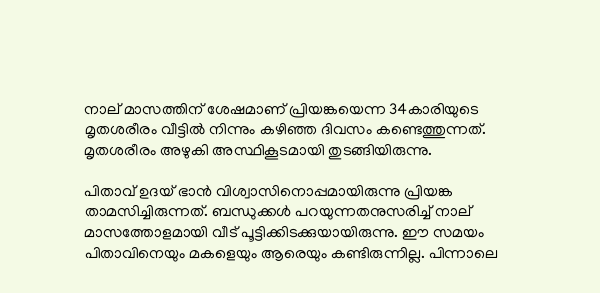നാല് മാസത്തിന് ശേഷമാണ് പ്രിയങ്കയെന്ന 34കാരിയുടെ മൃതശരീരം വീട്ടില്‍ നിന്നും കഴിഞ്ഞ ദിവസം കണ്ടെത്തുന്നത്. മൃതശരീരം അഴുകി അസ്ഥികൂടമായി തുടങ്ങിയിരുന്നു.

പിതാവ് ഉദയ് ഭാന്‍ വിശ്വാസിനൊപ്പമായിരുന്നു പ്രിയങ്ക താമസിച്ചിരുന്നത്. ബന്ധുക്കള്‍ പറയുന്നതനുസരിച്ച് നാല് മാസത്തോളമായി വീട് പൂട്ടിക്കിടക്കുയായിരുന്നു. ഈ സമയം പിതാവിനെയും മകളെയും ആരെയും കണ്ടിരുന്നില്ല. പിന്നാലെ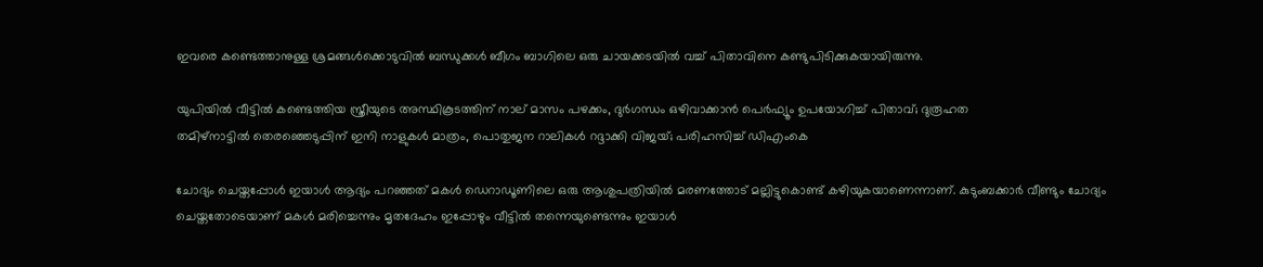ഇവരെ കണ്ടെത്താനുള്ള ശ്രമങ്ങള്‍ക്കൊടുവില്‍ ബന്ധുക്കള്‍ ബീഗം ബാഗിലെ ഒരു ചായക്കടയില്‍ വച്ച് പിതാവിനെ കണ്ടുപിടിക്കുകയായിരുന്നു.

യുപിയില്‍ വീട്ടില്‍ കണ്ടെത്തിയ സ്ത്രീയുടെ അസ്ഥികൂടത്തിന് നാല് മാസം പഴക്കം, ദുര്‍ഗന്ധം ഒഴിവാക്കാന്‍ പെര്‍ഫ്യൂം ഉപയോഗിച്ച് പിതാവ്; ദുരൂഹത
തമിഴ്നാട്ടിൽ തെരഞ്ഞെടുപ്പിന് ഇനി നാളുകള്‍ മാത്രം, പൊതുജന റാലികള്‍ റദ്ദാക്കി വിജയ്; പരിഹസിച്ച് ഡിഎംകെ

ചോദ്യം ചെയ്തപ്പോള്‍ ഇയാൾ ആദ്യം പറഞ്ഞത് മകള്‍ ഡെറാഡൂണിലെ ഒരു ആശുപത്രിയില്‍ മരണത്തോട് മല്ലിട്ടുകൊണ്ട് കഴിയുകയാണെന്നാണ്. കുടുംബക്കാര്‍ വീണ്ടും ചോദ്യം ചെയ്തതോടെയാണ് മകള്‍ മരിച്ചെന്നും മൃതദേഹം ഇപ്പോഴും വീട്ടില്‍ തന്നെയുണ്ടെന്നും ഇയാള്‍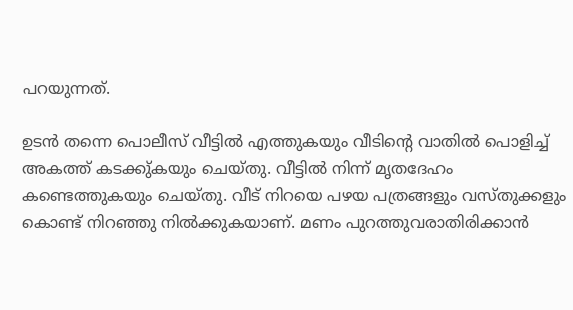പറയുന്നത്.

ഉടന്‍ തന്നെ പൊലീസ് വീട്ടില്‍ എത്തുകയും വീടിന്റെ വാതില്‍ പൊളിച്ച് അകത്ത് കടക്കു്കയും ചെയ്തു. വീട്ടില്‍ നിന്ന് മൃതദേഹം കണ്ടെത്തുകയും ചെയ്തു. വീട് നിറയെ പഴയ പത്രങ്ങളും വസ്തുക്കളും കൊണ്ട് നിറഞ്ഞു നില്‍ക്കുകയാണ്. മണം പുറത്തുവരാതിരിക്കാന്‍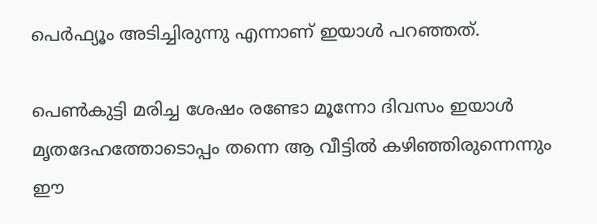പെര്‍ഫ്യൂം അടിച്ചിരുന്നു എന്നാണ് ഇയാള്‍ പറഞ്ഞത്.

പെണ്‍കുട്ടി മരിച്ച ശേഷം രണ്ടോ മൂന്നോ ദിവസം ഇയാള്‍ മൃതദേഹത്തോടൊപ്പം തന്നെ ആ വീട്ടില്‍ കഴിഞ്ഞിരുന്നെന്നും ഈ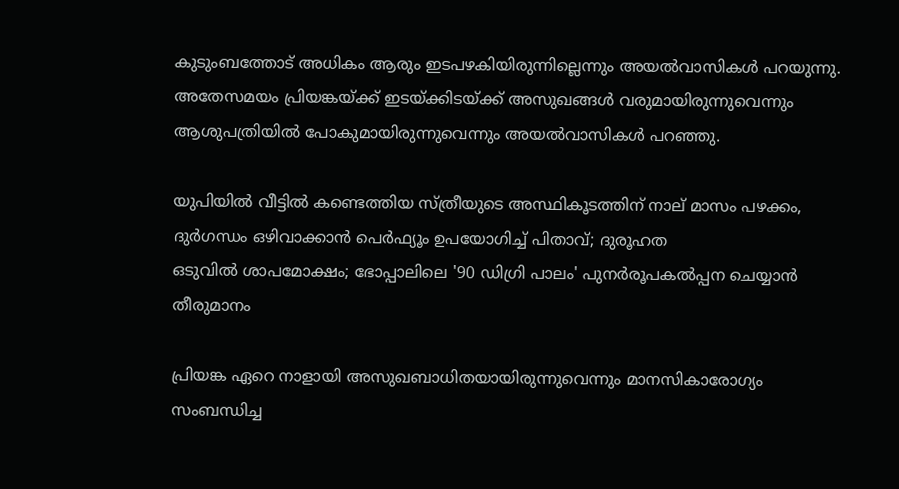കുടുംബത്തോട് അധികം ആരും ഇടപഴകിയിരുന്നില്ലെന്നും അയല്‍വാസികള്‍ പറയുന്നു. അതേസമയം പ്രിയങ്കയ്ക്ക് ഇടയ്ക്കിടയ്ക്ക് അസുഖങ്ങള്‍ വരുമായിരുന്നുവെന്നും ആശുപത്രിയില്‍ പോകുമായിരുന്നുവെന്നും അയല്‍വാസികള്‍ പറഞ്ഞു.

യുപിയില്‍ വീട്ടില്‍ കണ്ടെത്തിയ സ്ത്രീയുടെ അസ്ഥികൂടത്തിന് നാല് മാസം പഴക്കം, ദുര്‍ഗന്ധം ഒഴിവാക്കാന്‍ പെര്‍ഫ്യൂം ഉപയോഗിച്ച് പിതാവ്; ദുരൂഹത
ഒടുവില്‍ ശാപമോക്ഷം; ഭോപ്പാലിലെ '90 ഡിഗ്രി പാലം' പുനര്‍രൂപകല്‍പ്പന ചെയ്യാന്‍ തീരുമാനം

പ്രിയങ്ക ഏറെ നാളായി അസുഖബാധിതയായിരുന്നുവെന്നും മാനസികാരോഗ്യം സംബന്ധിച്ച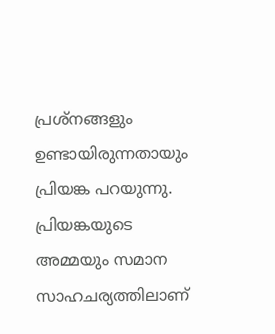പ്രശ്‌നങ്ങളും ഉണ്ടായിരുന്നതായും പ്രിയങ്ക പറയുന്നു. പ്രിയങ്കയുടെ അമ്മയും സമാന സാഹചര്യത്തിലാണ്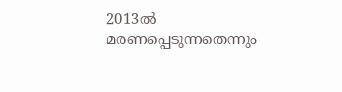2013ല്‍ മരണപ്പെടുന്നതെന്നും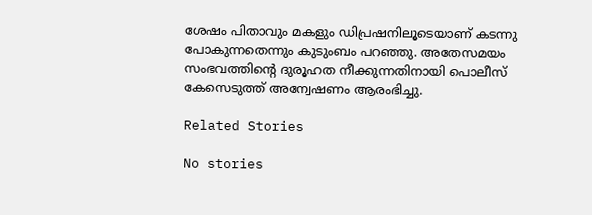ശേഷം പിതാവും മകളും ഡിപ്രഷനിലൂടെയാണ് കടന്നു പോകുന്നതെന്നും കുടുംബം പറഞ്ഞു. അതേസമയം സംഭവത്തിന്റെ ദുരൂഹത നീക്കുന്നതിനായി പൊലീസ് കേസെടുത്ത് അന്വേഷണം ആരംഭിച്ചു.

Related Stories

No stories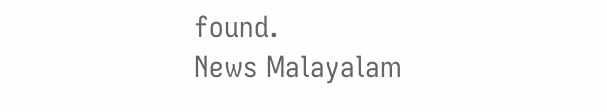found.
News Malayalam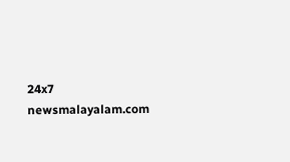24x7
newsmalayalam.com